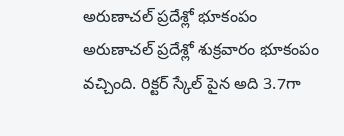అరుణాచల్ ప్రదేశ్లో భూకంపం
అరుణాచల్ ప్రదేశ్లో శుక్రవారం భూకంపం వచ్చింది. రిక్టర్ స్కేల్ పైన అది 3.7గా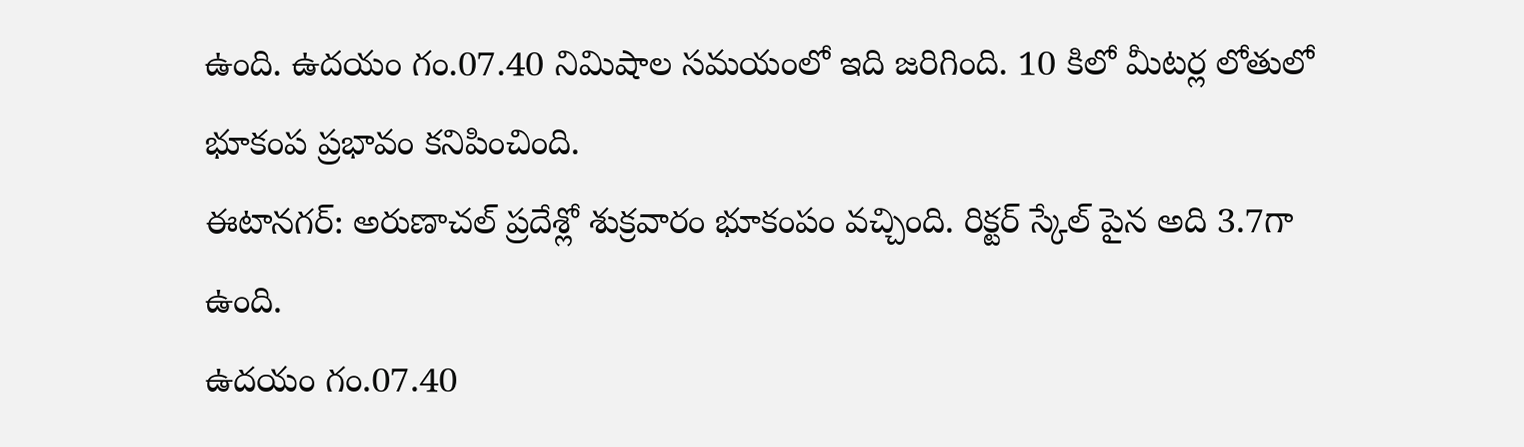ఉంది. ఉదయం గం.07.40 నిమిషాల సమయంలో ఇది జరిగింది. 10 కిలో మీటర్ల లోతులో భూకంప ప్రభావం కనిపించింది.
ఈటానగర్: అరుణాచల్ ప్రదేశ్లో శుక్రవారం భూకంపం వచ్చింది. రిక్టర్ స్కేల్ పైన అది 3.7గా ఉంది.
ఉదయం గం.07.40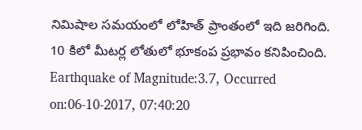నిమిషాల సమయంలో లోహిత్ ప్రాంతంలో ఇది జరిగింది. 10 కిలో మీటర్ల లోతులో భూకంప ప్రభావం కనిపించింది.
Earthquake of Magnitude:3.7, Occurred on:06-10-2017, 07:40:20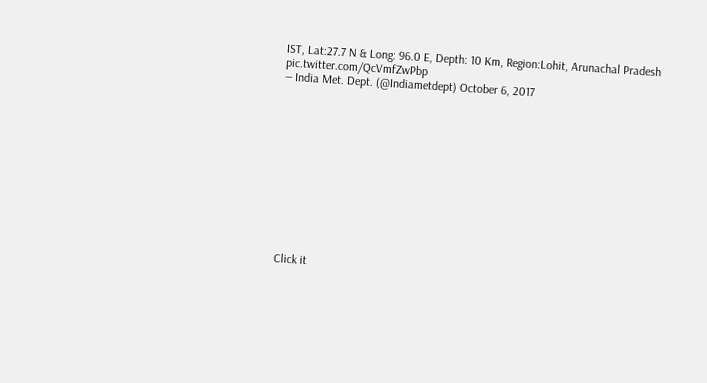IST, Lat:27.7 N & Long: 96.0 E, Depth: 10 Km, Region:Lohit, Arunachal Pradesh pic.twitter.com/QcVmfZwPbp
— India Met. Dept. (@Indiametdept) October 6, 2017












Click it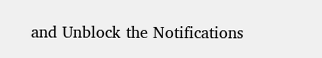and Unblock the Notifications